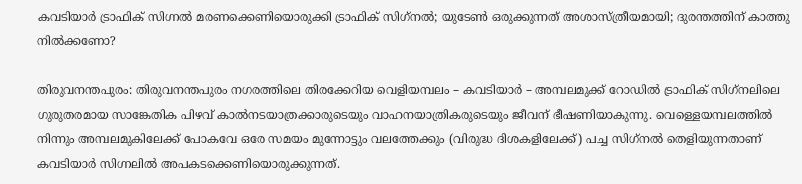കവടിയാര്‍ ട്രാഫിക് സിഗ്നൽ മരണക്കെണിയൊരുക്കി ട്രാഫിക് സിഗ്‌നല്‍; യുടേണ്‍ ഒരുക്കുന്നത് അശാസ്ത്രീയമായി; ദുരന്തത്തിന് കാത്തു നില്‍ക്കണോ?

തിരുവനന്തപുരം: തിരുവനന്തപുരം നഗരത്തിലെ തിരക്കേറിയ വെളിയമ്പലം – കവടിയാര്‍ – അമ്പലമുക്ക് റോഡില്‍ ട്രാഫിക് സിഗ്‌നലിലെ ഗുരുതരമായ സാങ്കേതിക പിഴവ് കാല്‍നടയാത്രക്കാരുടെയും വാഹനയാത്രികരുടെയും ജീവന് ഭീഷണിയാകുന്നു. വെള്ളെയമ്പലത്തിൽ  നിന്നും അമ്പലമുകിലേക്ക് പോകവേ ഒരേ സമയം മുന്നോട്ടും വലത്തേക്കും (വിരുദ്ധ ദിശകളിലേക്ക്) പച്ച സിഗ്‌നല്‍ തെളിയുന്നതാണ് കവടിയാര്‍ സിഗ്നലിൽ അപകടക്കെണിയൊരുക്കുന്നത്.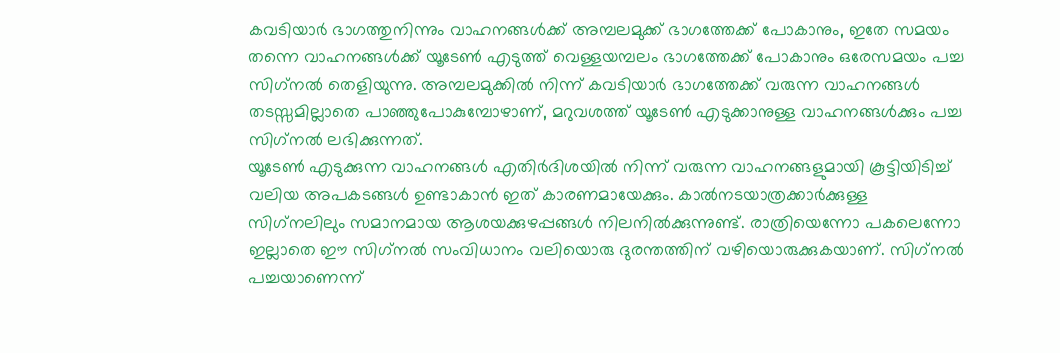കവടിയാര്‍ ഭാഗത്തുനിന്നും വാഹനങ്ങള്‍ക്ക് അമ്പലമുക്ക് ഭാഗത്തേക്ക് പോകാനും, ഇതേ സമയം തന്നെ വാഹനങ്ങള്‍ക്ക് യൂടേണ്‍ എടുത്ത് വെള്ളയമ്പലം ഭാഗത്തേക്ക് പോകാനും ഒരേസമയം പച്ച സിഗ്‌നല്‍ തെളിയുന്നു. അമ്പലമുക്കില്‍ നിന്ന് കവടിയാര്‍ ഭാഗത്തേക്ക് വരുന്ന വാഹനങ്ങള്‍ തടസ്സമില്ലാതെ പാഞ്ഞുപോകുമ്പോഴാണ്, മറുവശത്ത് യൂടേണ്‍ എടുക്കാനുള്ള വാഹനങ്ങള്‍ക്കും പച്ച സിഗ്‌നല്‍ ലഭിക്കുന്നത്.
യൂടേണ്‍ എടുക്കുന്ന വാഹനങ്ങള്‍ എതിര്‍ദിശയില്‍ നിന്ന് വരുന്ന വാഹനങ്ങളുമായി കൂട്ടിയിടിച്ച് വലിയ അപകടങ്ങള്‍ ഉണ്ടാകാന്‍ ഇത് കാരണമായേക്കും. കാല്‍നടയാത്രക്കാര്‍ക്കുള്ള സിഗ്‌നലിലും സമാനമായ ആശയക്കുഴപ്പങ്ങള്‍ നിലനില്‍ക്കുന്നുണ്ട്. രാത്രിയെന്നോ പകലെന്നോ ഇല്ലാതെ ഈ സിഗ്‌നല്‍ സംവിധാനം വലിയൊരു ദുരന്തത്തിന് വഴിയൊരുക്കുകയാണ്. സിഗ്‌നല്‍ പച്ചയാണെന്ന്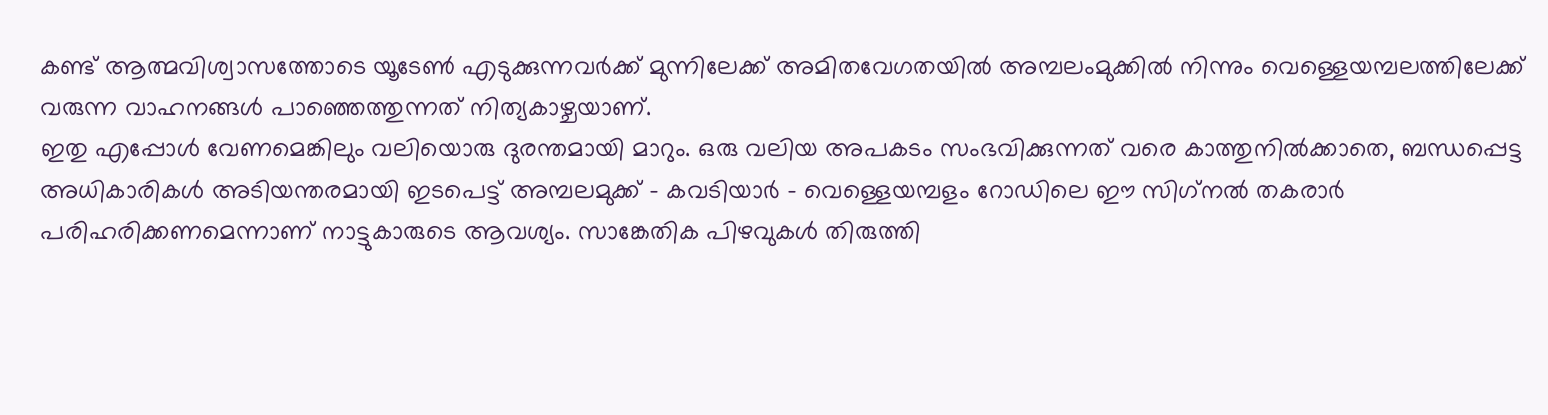കണ്ട് ആത്മവിശ്വാസത്തോടെ യൂടേണ്‍ എടുക്കുന്നവര്‍ക്ക് മുന്നിലേക്ക് അമിതവേഗതയില്‍ അമ്പലംമുക്കിൽ നിന്നും വെള്ളെയമ്പലത്തിലേക്ക് വരുന്ന വാഹനങ്ങള്‍ പാഞ്ഞെത്തുന്നത് നിത്യകാഴ്ചയാണ്.
ഇതു എപ്പോള്‍ വേണമെങ്കിലും വലിയൊരു ദുരന്തമായി മാറും. ഒരു വലിയ അപകടം സംഭവിക്കുന്നത് വരെ കാത്തുനില്‍ക്കാതെ, ബന്ധപ്പെട്ട അധികാരികള്‍ അടിയന്തരമായി ഇടപെട്ട് അമ്പലമുക്ക് – കവടിയാര്‍ – വെള്ളെയമ്പളം റോഡിലെ ഈ സിഗ്‌നല്‍ തകരാര്‍ പരിഹരിക്കണമെന്നാണ് നാട്ടുകാരുടെ ആവശ്യം. സാങ്കേതിക പിഴവുകള്‍ തിരുത്തി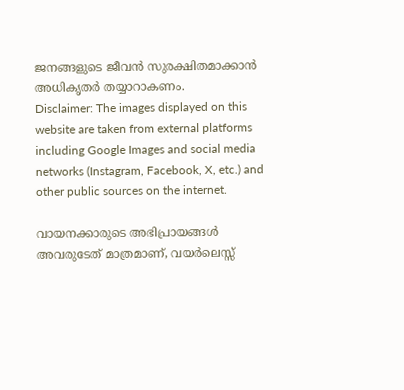ജനങ്ങളുടെ ജീവന്‍ സുരക്ഷിതമാക്കാന്‍ അധികൃതര്‍ തയ്യാറാകണം.
Disclaimer: The images displayed on this website are taken from external platforms including Google Images and social media networks (Instagram, Facebook, X, etc.) and other public sources on the internet.

വായനക്കാരുടെ അഭിപ്രായങ്ങള്‍ അവരുടേത് മാത്രമാണ്, വയർലെസ്സ്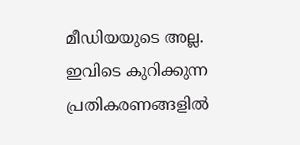മീഡിയയുടെ അല്ല. ഇവിടെ കുറിക്കുന്ന പ്രതികരണങ്ങളിൽ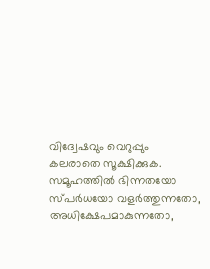വിദ്വേഷവും വെറുപ്പും കലരാതെ സൂക്ഷിക്കുക. സമൂഹത്തിൽ ഭിന്നതയോ സ്‌പർധയോ വളർത്തുന്നതോ, അധിക്ഷേപമാകുന്നതോ,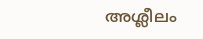അശ്ലീലം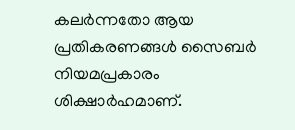കലർന്നതോ ആയ പ്രതികരണങ്ങൾ സൈബർ നിയമപ്രകാരം ശിക്ഷാർഹമാണ്.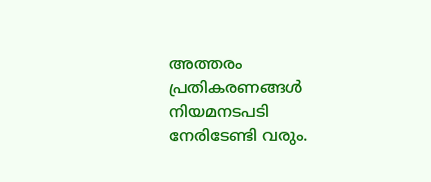അത്തരം പ്രതികരണങ്ങൾ നിയമനടപടി നേരിടേണ്ടി വരും.